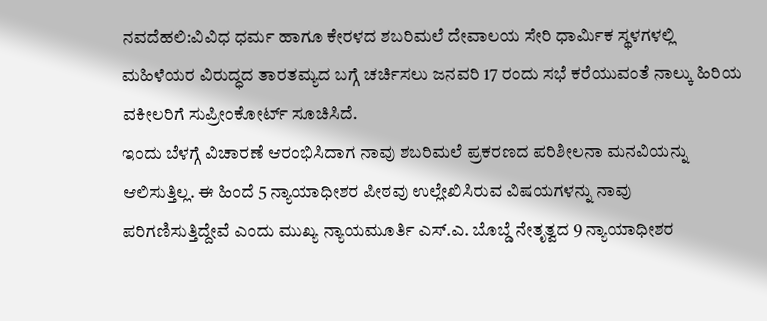ನವದೆಹಲಿ:ವಿವಿಧ ಧರ್ಮ ಹಾಗೂ ಕೇರಳದ ಶಬರಿಮಲೆ ದೇವಾಲಯ ಸೇರಿ ಧಾರ್ಮಿಕ ಸ್ಥಳಗಳಲ್ಲಿ ಮಹಿಳೆಯರ ವಿರುದ್ಧದ ತಾರತಮ್ಯದ ಬಗ್ಗೆ ಚರ್ಚಿಸಲು ಜನವರಿ 17 ರಂದು ಸಭೆ ಕರೆಯುವಂತೆ ನಾಲ್ಕು ಹಿರಿಯ ವಕೀಲರಿಗೆ ಸುಪ್ರೀಂಕೋರ್ಟ್ ಸೂಚಿಸಿದೆ.
ಇಂದು ಬೆಳಗ್ಗೆ ವಿಚಾರಣೆ ಆರಂಭಿಸಿದಾಗ ನಾವು ಶಬರಿಮಲೆ ಪ್ರಕರಣದ ಪರಿಶೀಲನಾ ಮನವಿಯನ್ನು ಆಲಿಸುತ್ತಿಲ್ಲ. ಈ ಹಿಂದೆ 5 ನ್ಯಾಯಾಧೀಶರ ಪೀಠವು ಉಲ್ಲೇಖಿಸಿರುವ ವಿಷಯಗಳನ್ನು ನಾವು ಪರಿಗಣಿಸುತ್ತಿದ್ದೇವೆ ಎಂದು ಮುಖ್ಯ ನ್ಯಾಯಮೂರ್ತಿ ಎಸ್.ಎ. ಬೊಬ್ಡೆ ನೇತೃತ್ವದ 9 ನ್ಯಾಯಾಧೀಶರ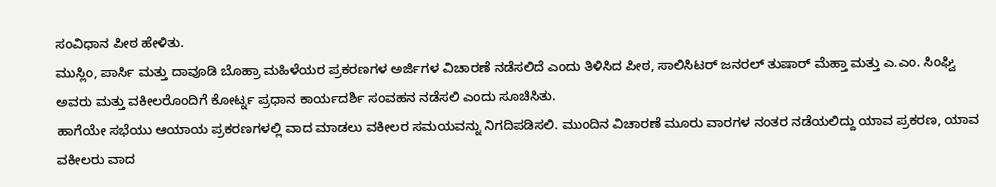ಸಂವಿಧಾನ ಪೀಠ ಹೇಳಿತು.
ಮುಸ್ಲಿಂ, ಪಾರ್ಸಿ ಮತ್ತು ದಾವೂಡಿ ಬೊಹ್ರಾ ಮಹಿಳೆಯರ ಪ್ರಕರಣಗಳ ಅರ್ಜಿಗಳ ವಿಚಾರಣೆ ನಡೆಸಲಿದೆ ಎಂದು ತಿಳಿಸಿದ ಪೀಠ, ಸಾಲಿಸಿಟರ್ ಜನರಲ್ ತುಷಾರ್ ಮೆಹ್ತಾ ಮತ್ತು ಎ.ಎಂ. ಸಿಂಘ್ವಿ ಅವರು ಮತ್ತು ವಕೀಲರೊಂದಿಗೆ ಕೋರ್ಟ್ನ ಪ್ರಧಾನ ಕಾರ್ಯದರ್ಶಿ ಸಂವಹನ ನಡೆಸಲಿ ಎಂದು ಸೂಚಿಸಿತು.
ಹಾಗೆಯೇ ಸಭೆಯು ಆಯಾಯ ಪ್ರಕರಣಗಳಲ್ಲಿ ವಾದ ಮಾಡಲು ವಕೀಲರ ಸಮಯವನ್ನು ನಿಗದಿಪಡಿಸಲಿ. ಮುಂದಿನ ವಿಚಾರಣೆ ಮೂರು ವಾರಗಳ ನಂತರ ನಡೆಯಲಿದ್ದು ಯಾವ ಪ್ರಕರಣ, ಯಾವ ವಕೀಲರು ವಾದ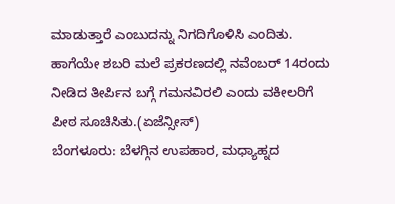ಮಾಡುತ್ತಾರೆ ಎಂಬುದನ್ನು ನಿಗದಿಗೊಳಿಸಿ ಎಂದಿತು.
ಹಾಗೆಯೇ ಶಬರಿ ಮಲೆ ಪ್ರಕರಣದಲ್ಲಿ ನವೆಂಬರ್ 14ರಂದು ನೀಡಿದ ತೀರ್ಪಿನ ಬಗ್ಗೆ ಗಮನವಿರಲಿ ಎಂದು ವಕೀಲರಿಗೆ ಪೀಠ ಸೂಚಿಸಿತು.(ಏಜೆನ್ಸೀಸ್)
ಬೆಂಗಳೂರು: ಬೆಳಗ್ಗಿನ ಉಪಹಾರ, ಮಧ್ಯಾಹ್ನದ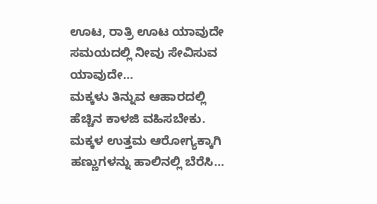ಊಟ, ರಾತ್ರಿ ಊಟ ಯಾವುದೇ ಸಮಯದಲ್ಲಿ ನೀವು ಸೇವಿಸುವ ಯಾವುದೇ…
ಮಕ್ಕಳು ತಿನ್ನುವ ಆಹಾರದಲ್ಲಿ ಹೆಚ್ಚಿನ ಕಾಳಜಿ ವಹಿಸಬೇಕು. ಮಕ್ಕಳ ಉತ್ತಮ ಆರೋಗ್ಯಕ್ಕಾಗಿ ಹಣ್ಣುಗಳನ್ನು ಹಾಲಿನಲ್ಲಿ ಬೆರೆಸಿ…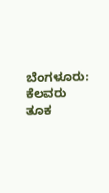ಬೆಂಗಳೂರು: ಕೆಲವರು ತೂಕ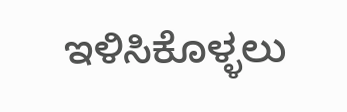ಇಳಿಸಿಕೊಳ್ಳಲು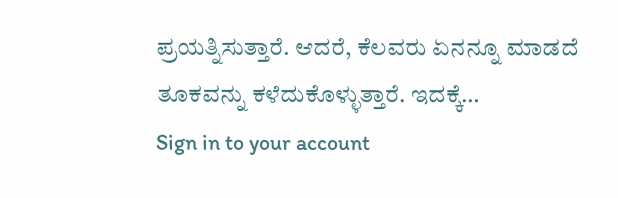ಪ್ರಯತ್ನಿಸುತ್ತಾರೆ. ಆದರೆ, ಕೆಲವರು ಏನನ್ನೂ ಮಾಡದೆ ತೂಕವನ್ನು ಕಳೆದುಕೊಳ್ಳುತ್ತಾರೆ. ಇದಕ್ಕೆ…
Sign in to your account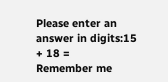Please enter an answer in digits:15 + 18 =
Remember me